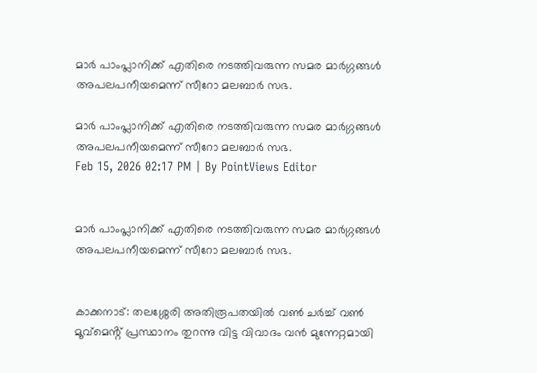മാർ പാംപ്ലാനിക്ക് എതിരെ നടത്തിവരുന്ന സമര മാർഗ്ഗങ്ങൾ അപലപനീയമെന്ന് സീറോ മലബാർ സഭ.

മാർ പാംപ്ലാനിക്ക് എതിരെ നടത്തിവരുന്ന സമര മാർഗ്ഗങ്ങൾ അപലപനീയമെന്ന് സീറോ മലബാർ സഭ.
Feb 15, 2026 02:17 PM | By PointViews Editor


മാർ പാംപ്ലാനിക്ക് എതിരെ നടത്തിവരുന്ന സമര മാർഗ്ഗങ്ങൾ അപലപനീയമെന്ന് സീറോ മലബാർ സഭ.


കാക്കനാട്: തലശ്ശേരി അതിരൂപതയിൽ വൺ ചർച്ച് വൺ മൂവ്മെൻ്റ് പ്രസ്ഥാനം തുറന്നു വിട്ട വിവാദം വൻ മുന്നേറ്റമായി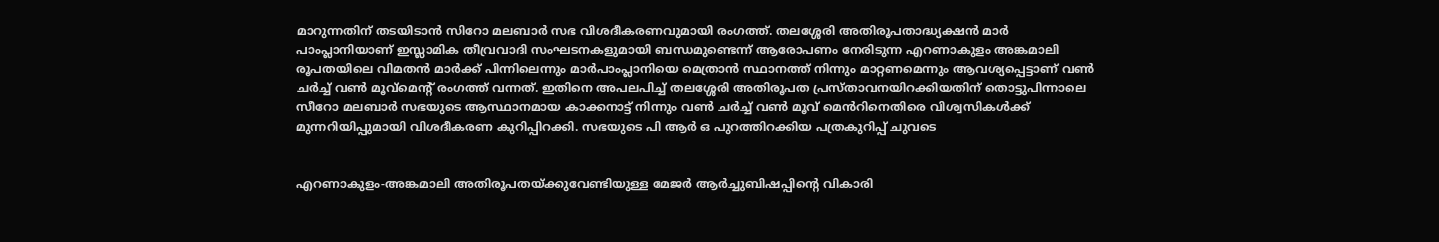മാറുന്നതിന് തടയിടാൻ സിറോ മലബാർ സഭ വിശദീകരണവുമായി രംഗത്ത്. തലശ്ശേരി അതിരൂപതാദ്ധ്യക്ഷൻ മാർ പാംപ്ലാനിയാണ് ഇസ്ലാമിക തീവ്രവാദി സംഘടനകളുമായി ബന്ധമുണ്ടെന്ന് ആരോപണം നേരിടുന്ന എറണാകുളം അങ്കമാലി രൂപതയിലെ വിമതൻ മാർക്ക് പിന്നിലെന്നും മാർപാംപ്ലാനിയെ മെത്രാൻ സ്ഥാനത്ത് നിന്നും മാറ്റണമെന്നും ആവശ്യപ്പെട്ടാണ് വൺ ചർച്ച് വൺ മൂവ്മെൻ്റ് രംഗത്ത് വന്നത്. ഇതിനെ അപലപിച്ച് തലശ്ശേരി അതിരൂപത പ്രസ്താവനയിറക്കിയതിന് തൊട്ടുപിന്നാലെ സീറോ മലബാർ സഭയുടെ ആസ്ഥാനമായ കാക്കനാട്ട് നിന്നും വൺ ചർച്ച് വൺ മൂവ് മെൻറിനെതിരെ വിശ്വസികൾക്ക് മുന്നറിയിപ്പുമായി വിശദീകരണ കുറിപ്പിറക്കി. സഭയുടെ പി ആർ ഒ പുറത്തിറക്കിയ പത്രകുറിപ്പ് ചുവടെ


എറണാകുളം-അങ്കമാലി അതിരൂപതയ്ക്കുവേണ്ടിയുള്ള മേജർ ആർച്ചുബിഷപ്പിന്റെ വികാരി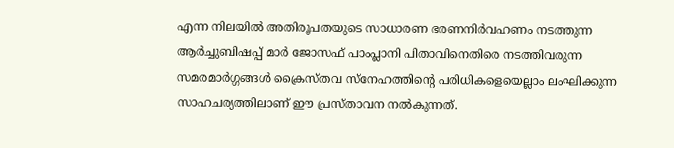എന്ന നിലയിൽ അതിരൂപതയുടെ സാധാരണ ഭരണനിർവഹണം നടത്തുന്ന ആർച്ചുബിഷപ്പ് മാർ ജോസഫ് പാംപ്ലാനി പിതാവിനെതിരെ നടത്തിവരുന്ന സമരമാർഗ്ഗങ്ങൾ ക്രൈസ്തവ സ്നേഹത്തിന്റെ പരിധികളെയെല്ലാം ലംഘിക്കുന്ന സാഹചര്യത്തിലാണ് ഈ പ്രസ്താവന നൽകുന്നത്.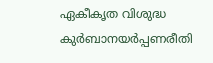ഏകീകൃത വിശുദ്ധ കുർബാനയർപ്പണരീതി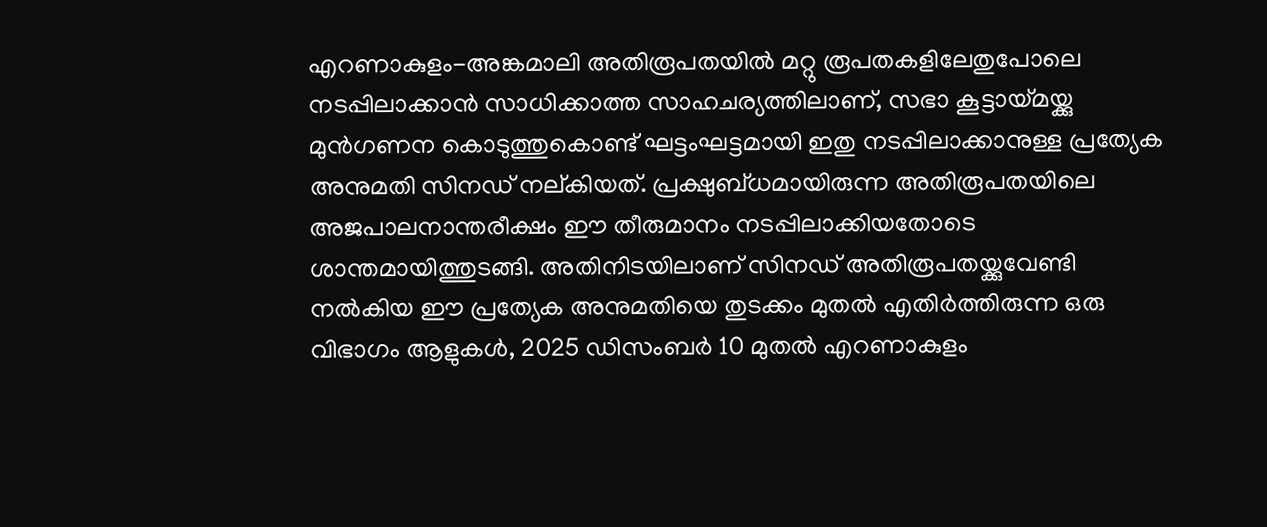എറണാകുളം-അങ്കമാലി അതിരൂപതയിൽ മറ്റു രൂപതകളിലേതുപോലെ നടപ്പിലാക്കാൻ സാധിക്കാത്ത സാഹചര്യത്തിലാണ്, സഭാ കൂട്ടായ്മയ്ക്കു മുൻഗണന കൊടുത്തുകൊണ്ട് ഘട്ടംഘട്ടമായി ഇതു നടപ്പിലാക്കാനുള്ള പ്രത്യേക അനുമതി സിനഡ് നല്‌കിയത്‌. പ്രക്ഷുബ്ധമായിരുന്ന അതിരൂപതയിലെ അജപാലനാന്തരീക്ഷം ഈ തീരുമാനം നടപ്പിലാക്കിയതോടെ ശാന്തമായിത്തുടങ്ങി. അതിനിടയിലാണ് സിനഡ് അതിരൂപതയ്ക്കുവേണ്ടി നൽകിയ ഈ പ്രത്യേക അനുമതിയെ തുടക്കം മുതൽ എതിർത്തിരുന്ന ഒരു വിഭാഗം ആളുകൾ, 2025 ഡിസംബർ 10 മുതൽ എറണാകുളം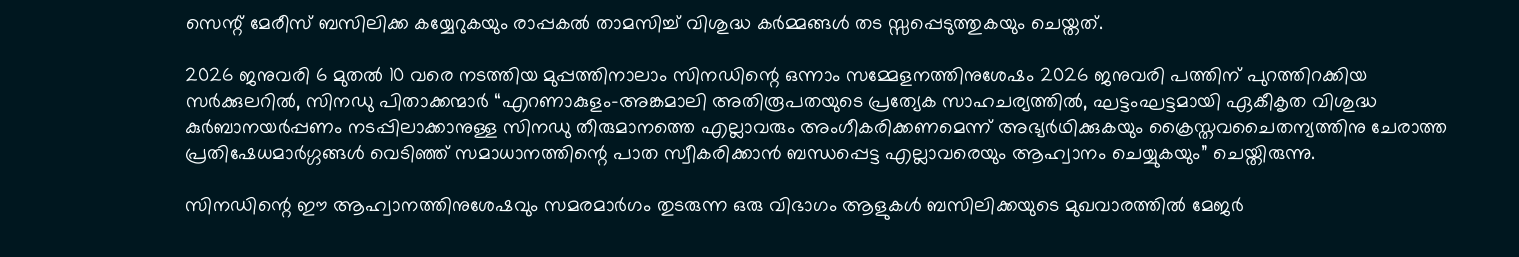സെന്റ് മേരീസ് ബസിലിക്ക കയ്യേറുകയും രാപ്പകൽ താമസിച്ച് വിശുദ്ധ കർമ്മങ്ങൾ തട സ്സപ്പെടുത്തുകയും ചെയ്തത്.

2026 ജനുവരി 6 മുതൽ 10 വരെ നടത്തിയ മുപ്പത്തിനാലാം സിനഡിന്റെ ഒന്നാം സമ്മേളനത്തിനുശേഷം 2026 ജനുവരി പത്തിന് പുറത്തിറക്കിയ സർക്കുലറിൽ, സിനഡു പിതാക്കന്മാർ “എറണാകുളം-അങ്കമാലി അതിരൂപതയുടെ പ്രത്യേക സാഹചര്യത്തിൽ, ഘട്ടംഘട്ടമായി ഏകീകൃത വിശുദ്ധ കുർബാനയർപ്പണം നടപ്പിലാക്കാനുള്ള സിനഡു തീരുമാനത്തെ എല്ലാവരും അംഗീകരിക്കണമെന്ന് അഭ്യർഥിക്കുകയും ക്രൈസ്തവചൈതന്യത്തിനു ചേരാത്ത പ്രതിഷേധമാർഗ്ഗങ്ങൾ വെടിഞ്ഞ് സമാധാനത്തിന്റെ പാത സ്വീകരിക്കാൻ ബന്ധപ്പെട്ട എല്ലാവരെയും ആഹ്വാനം ചെയ്യുകയും” ചെയ്തിരുന്നു.

സിനഡിന്റെ ഈ ആഹ്വാനത്തിനുശേഷവും സമരമാർഗം തുടരുന്ന ഒരു വിഭാഗം ആളുകൾ ബസിലിക്കയുടെ മുഖവാരത്തിൽ മേജർ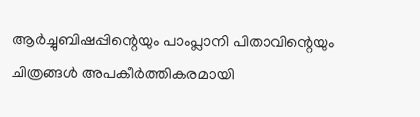ആർച്ചുബിഷപ്പിന്റെയും പാംപ്ലാനി പിതാവിന്റെയും ചിത്രങ്ങൾ അപകീർത്തികരമായി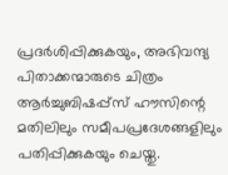പ്രദർശിപ്പിക്കുകയും, അഭിവന്ദ്യ പിതാക്കന്മാരുടെ ചിത്രം ആർച്ചുബിഷപ്പ്സ് ഹൗസിന്റെ മതിലിലും സമീപപ്രദേശങ്ങളിലും പതിപ്പിക്കുകയും ചെയ്തു.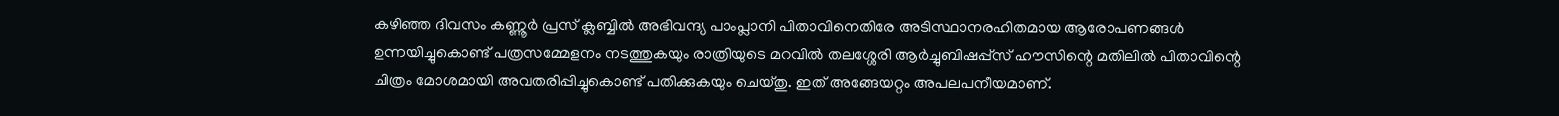കഴിഞ്ഞ ദിവസം കണ്ണൂർ പ്രസ് ക്ലബ്ബിൽ അഭിവന്ദ്യ പാംപ്ലാനി പിതാവിനെതിരേ അടിസ്ഥാനരഹിതമായ ആരോപണങ്ങൾ ഉന്നയിച്ചുകൊണ്ട് പത്രസമ്മേളനം നടത്തുകയും രാത്രിയുടെ മറവിൽ തലശ്ശേരി ആർച്ചുബിഷപ്പ്സ് ഹൗസിന്റെ മതിലിൽ പിതാവിന്റെ ചിത്രം മോശമായി അവതരിപ്പിച്ചുകൊണ്ട് പതിക്കുകയും ചെയ്തു. ഇത് അങ്ങേയറ്റം അപലപനീയമാണ്.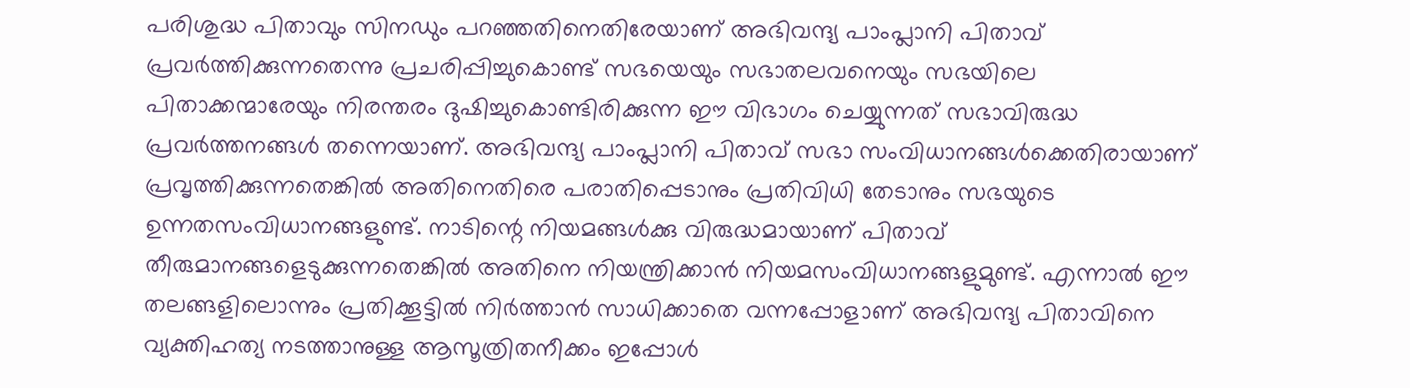പരിശുദ്ധ പിതാവും സിനഡും പറഞ്ഞതിനെതിരേയാണ് അഭിവന്ദ്യ പാംപ്ലാനി പിതാവ് പ്രവർത്തിക്കുന്നതെന്നു പ്രചരിപ്പിച്ചുകൊണ്ട് സഭയെയും സഭാതലവനെയും സഭയിലെ പിതാക്കന്മാരേയും നിരന്തരം ദുഷിച്ചുകൊണ്ടിരിക്കുന്ന ഈ വിഭാഗം ചെയ്യുന്നത് സഭാവിരുദ്ധ പ്രവർത്തനങ്ങൾ തന്നെയാണ്. അഭിവന്ദ്യ പാംപ്ലാനി പിതാവ് സഭാ സംവിധാനങ്ങൾക്കെതിരായാണ് പ്രവൃത്തിക്കുന്നതെങ്കിൽ അതിനെതിരെ പരാതിപ്പെടാനും പ്രതിവിധി തേടാനും സഭയുടെ ഉന്നതസംവിധാനങ്ങളുണ്ട്. നാടിന്റെ നിയമങ്ങൾക്കു വിരുദ്ധമായാണ് പിതാവ് തീരുമാനങ്ങളെടുക്കുന്നതെങ്കിൽ അതിനെ നിയന്ത്രിക്കാൻ നിയമസംവിധാനങ്ങളുമുണ്ട്. എന്നാൽ ഈ തലങ്ങളിലൊന്നും പ്രതിക്കൂട്ടിൽ നിർത്താൻ സാധിക്കാതെ വന്നപ്പോളാണ് അഭിവന്ദ്യ പിതാവിനെ വ്യക്തിഹത്യ നടത്താനുള്ള ആസൂത്രിതനീക്കം ഇപ്പോൾ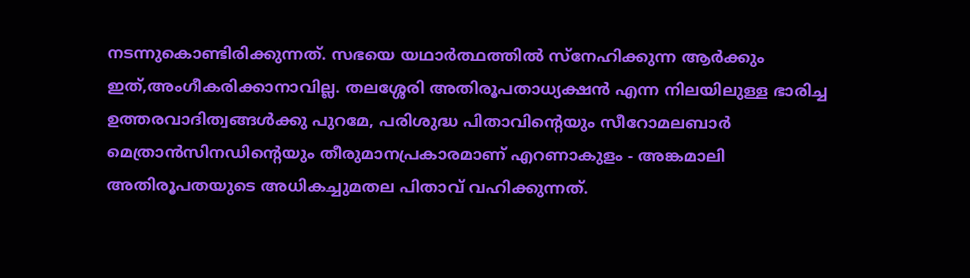നടന്നുകൊണ്ടിരിക്കുന്നത്. സഭയെ യഥാർത്ഥത്തിൽ സ്നേഹിക്കുന്ന ആർക്കും ഇത്,അംഗീകരിക്കാനാവില്ല. തലശ്ശേരി അതിരൂപതാധ്യക്ഷൻ എന്ന നിലയിലുള്ള ഭാരിച്ച ഉത്തരവാദിത്വങ്ങൾക്കു പുറമേ, പരിശുദ്ധ പിതാവിന്റെയും സീറോമലബാർ മെത്രാൻസിനഡിന്റെയും തീരുമാനപ്രകാരമാണ് എറണാകുളം - അങ്കമാലി അതിരൂപതയുടെ അധികച്ചുമതല പിതാവ് വഹിക്കുന്നത്.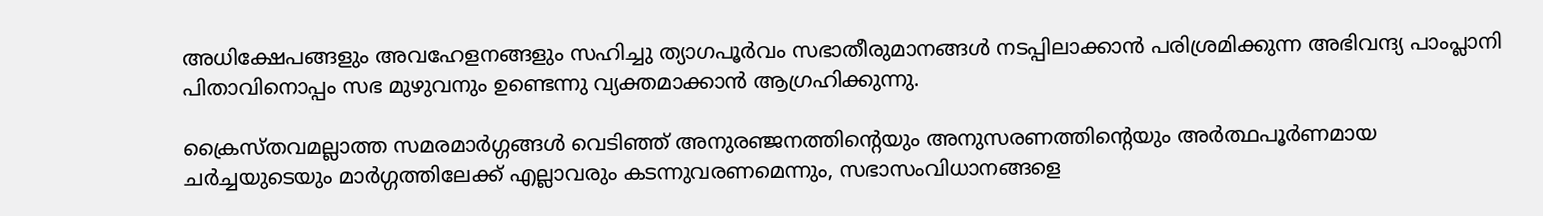അധിക്ഷേപങ്ങളും അവഹേളനങ്ങളും സഹിച്ചു ത്യാഗപൂർവം സഭാതീരുമാനങ്ങൾ നടപ്പിലാക്കാൻ പരിശ്രമിക്കുന്ന അഭിവന്ദ്യ പാംപ്ലാനി പിതാവിനൊപ്പം സഭ മുഴുവനും ഉണ്ടെന്നു വ്യക്തമാക്കാൻ ആഗ്രഹിക്കുന്നു.

ക്രൈസ്തവമല്ലാത്ത സമരമാർഗ്ഗങ്ങൾ വെടിഞ്ഞ് അനുരഞ്ജനത്തിന്റെയും അനുസരണത്തിന്റെയും അർത്ഥപൂർണമായ ചർച്ചയുടെയും മാർഗ്ഗത്തിലേക്ക് എല്ലാവരും കടന്നുവരണമെന്നും, സഭാസംവിധാനങ്ങളെ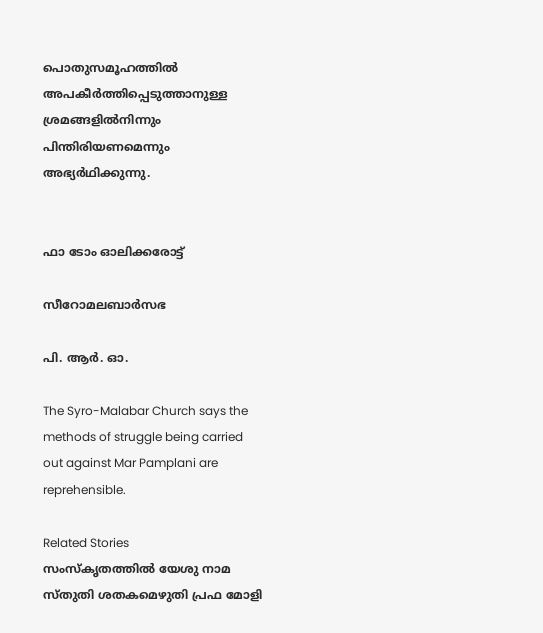പൊതുസമൂഹത്തിൽ അപകീർത്തിപ്പെടുത്താനുള്ള ശ്രമങ്ങളിൽനിന്നും പിന്തിരിയണമെന്നും അഭ്യർഥിക്കുന്നു.


ഫാ ടോം ഓലിക്കരോട്ട്

സീറോമലബാർസഭ

പി. ആർ. ഓ.

The Syro-Malabar Church says the methods of struggle being carried out against Mar Pamplani are reprehensible.

Related Stories
സംസ്കൃതത്തിൽ യേശു നാമ സ്തുതി ശതകമെഴുതി പ്രഫ മോളി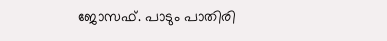ജോസഫ്. പാടും പാതിരി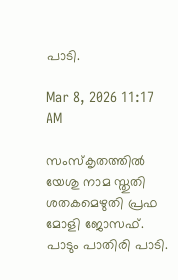പാടി.

Mar 8, 2026 11:17 AM

സംസ്കൃതത്തിൽ യേശു നാമ സ്തുതി ശതകമെഴുതി പ്രഫ മോളി ജോസഫ്. പാടും പാതിരി പാടി.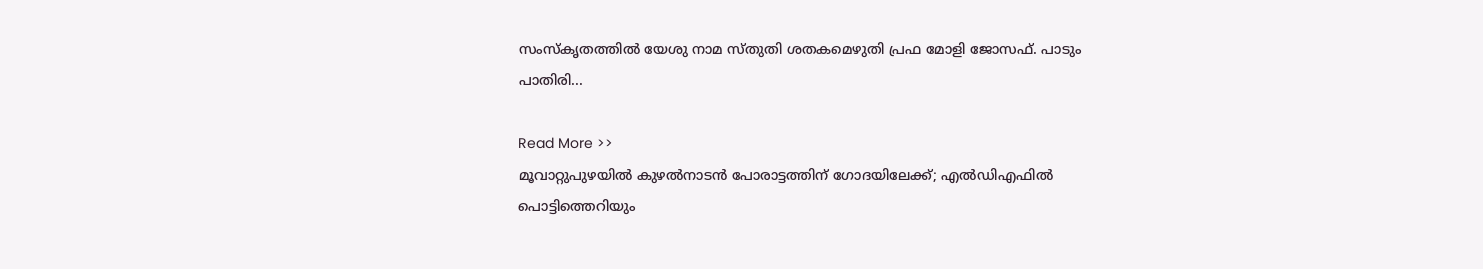സംസ്കൃതത്തിൽ യേശു നാമ സ്തുതി ശതകമെഴുതി പ്രഫ മോളി ജോസഫ്. പാടും പാതിരി...

Read More >>
മൂവാറ്റുപുഴയിൽ കുഴൽനാടൻ പോരാട്ടത്തിന് ഗോദയിലേക്ക്; എൽഡിഎഫിൽ പൊട്ടിത്തെറിയും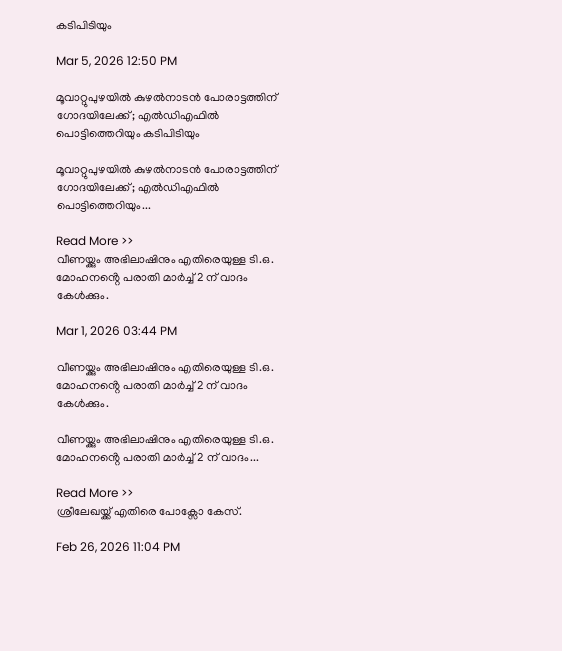കടിപിടിയും

Mar 5, 2026 12:50 PM

മൂവാറ്റുപുഴയിൽ കുഴൽനാടൻ പോരാട്ടത്തിന് ഗോദയിലേക്ക്; എൽഡിഎഫിൽ പൊട്ടിത്തെറിയും കടിപിടിയും

മൂവാറ്റുപുഴയിൽ കുഴൽനാടൻ പോരാട്ടത്തിന് ഗോദയിലേക്ക്; എൽഡിഎഫിൽ പൊട്ടിത്തെറിയും...

Read More >>
വീണയ്ക്കും അഭിലാഷിനും എതിരെയുള്ള ടി.ഒ. മോഹനൻ്റെ പരാതി മാർച്ച് 2 ന് വാദം കേൾക്കും.

Mar 1, 2026 03:44 PM

വീണയ്ക്കും അഭിലാഷിനും എതിരെയുള്ള ടി.ഒ. മോഹനൻ്റെ പരാതി മാർച്ച് 2 ന് വാദം കേൾക്കും.

വീണയ്ക്കും അഭിലാഷിനും എതിരെയുള്ള ടി.ഒ. മോഹനൻ്റെ പരാതി മാർച്ച് 2 ന് വാദം...

Read More >>
ശ്രീലേഖയ്ക്ക് എതിരെ പോക്സോ കേസ്.

Feb 26, 2026 11:04 PM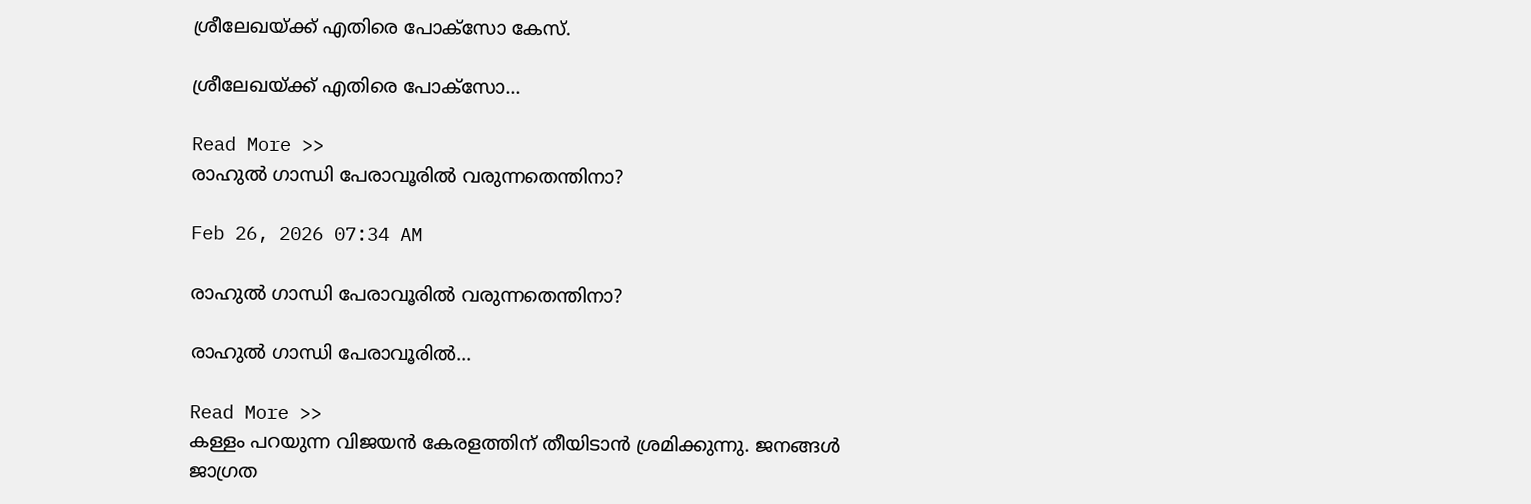ശ്രീലേഖയ്ക്ക് എതിരെ പോക്സോ കേസ്.

ശ്രീലേഖയ്ക്ക് എതിരെ പോക്സോ...

Read More >>
രാഹുൽ ഗാന്ധി പേരാവൂരിൽ വരുന്നതെന്തിനാ?

Feb 26, 2026 07:34 AM

രാഹുൽ ഗാന്ധി പേരാവൂരിൽ വരുന്നതെന്തിനാ?

രാഹുൽ ഗാന്ധി പേരാവൂരിൽ...

Read More >>
കള്ളം പറയുന്ന വിജയൻ കേരളത്തിന് തീയിടാൻ ശ്രമിക്കുന്നു. ജനങ്ങൾ ജാഗ്രത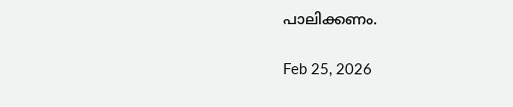പാലിക്കണം.

Feb 25, 2026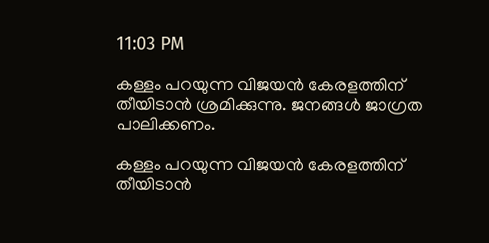11:03 PM

കള്ളം പറയുന്ന വിജയൻ കേരളത്തിന് തീയിടാൻ ശ്രമിക്കുന്നു. ജനങ്ങൾ ജാഗ്രത പാലിക്കണം.

കള്ളം പറയുന്ന വിജയൻ കേരളത്തിന് തീയിടാൻ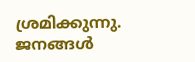ശ്രമിക്കുന്നു. ജനങ്ങൾ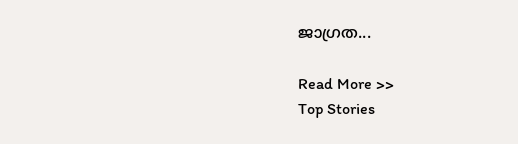ജാഗ്രത...

Read More >>
Top Stories